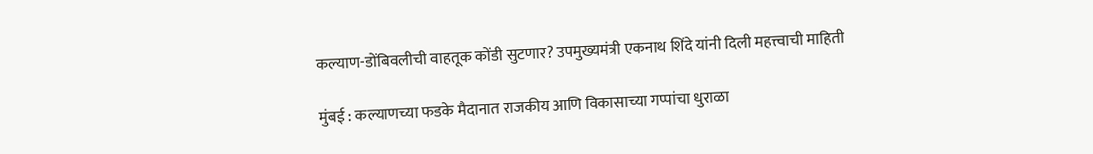कल्याण-डोंबिवलीची वाहतूक कोंडी सुटणार? उपमुख्यमंत्री एकनाथ शिंदे यांनी दिली महत्त्वाची माहिती

मुंबई : कल्याणच्या फडके मैदानात राजकीय आणि विकासाच्या गप्पांचा धुराळा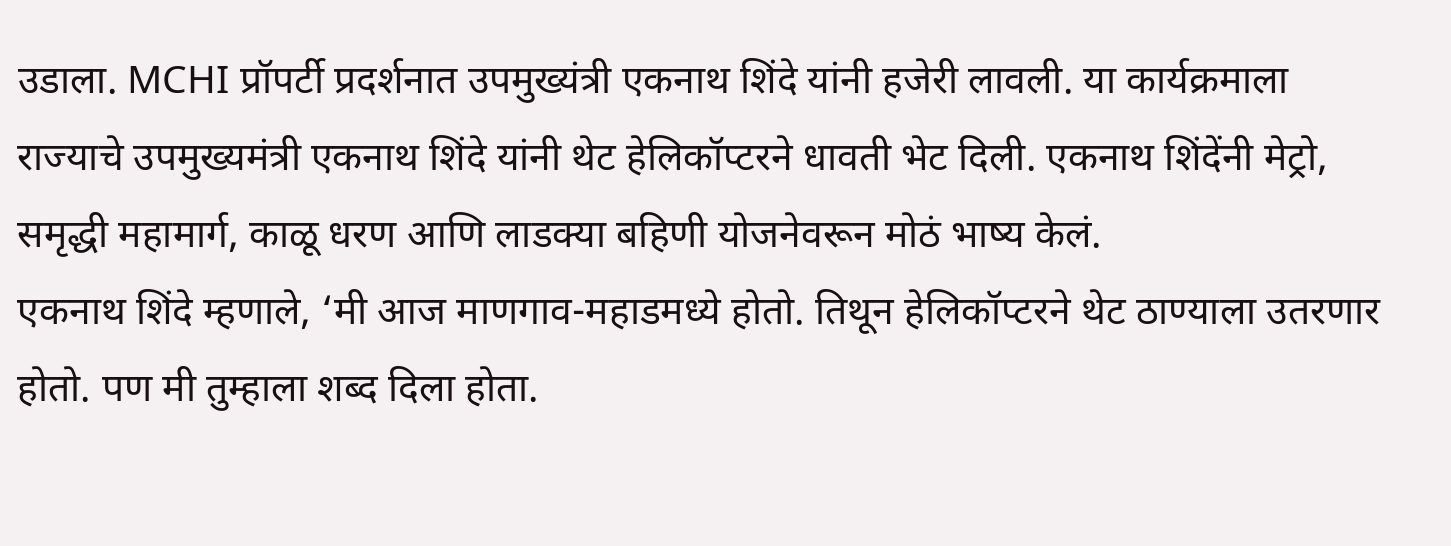उडाला. MCHI प्रॉपर्टी प्रदर्शनात उपमुख्यंत्री एकनाथ शिंदे यांनी हजेरी लावली. या कार्यक्रमाला राज्याचे उपमुख्यमंत्री एकनाथ शिंदे यांनी थेट हेलिकॉप्टरने धावती भेट दिली. एकनाथ शिंदेंनी मेट्रो, समृद्धी महामार्ग, काळू धरण आणि लाडक्या बहिणी योजनेवरून मोठं भाष्य केलं.
एकनाथ शिंदे म्हणाले, ‘मी आज माणगाव-महाडमध्ये होतो. तिथून हेलिकॉप्टरने थेट ठाण्याला उतरणार होतो. पण मी तुम्हाला शब्द दिला होता.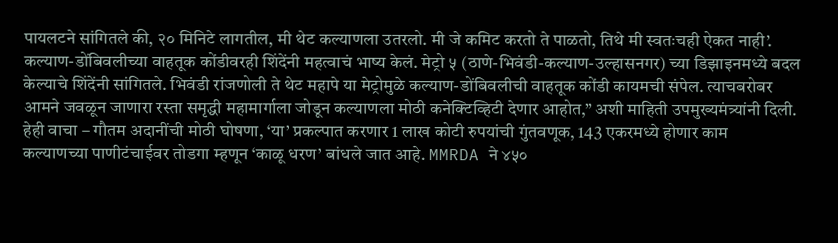पायलटने सांगितले की, २० मिनिटे लागतील, मी थेट कल्याणला उतरलो. मी जे कमिट करतो ते पाळतो, तिथे मी स्वतःचही ऐकत नाही’.
कल्याण-डोंबिवलीच्या वाहतूक कोंडीवरही शिंदेंनी महत्वाचं भाष्य केलं. मेट्रो ५ (ठाणे-भिवंडी-कल्याण-उल्हासनगर) च्या डिझाइनमध्ये बदल केल्याचे शिंदेंनी सांगितले. भिवंडी रांजणोली ते थेट महापे या मेट्रोमुळे कल्याण-डोंबिवलीची वाहतूक कोंडी कायमची संपेल. त्याचबरोबर आमने जवळून जाणारा रस्ता समृद्धी महामार्गाला जोडून कल्याणला मोठी कनेक्टिव्हिटी देणार आहोत,” अशी माहिती उपमुख्यमंत्र्यांनी दिली.
हेही वाचा – गौतम अदानींची मोठी घोषणा, ‘या’ प्रकल्पात करणार 1 लाख कोटी रुपयांची गुंतवणूक, 143 एकरमध्ये होणार काम
कल्याणच्या पाणीटंचाईवर तोडगा म्हणून ‘काळू धरण’ बांधले जात आहे. MMRDA ने ४५०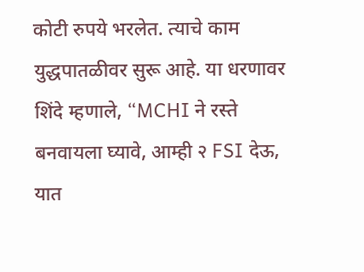कोटी रुपये भरलेत. त्याचे काम युद्धपातळीवर सुरू आहे. या धरणावर शिंदे म्हणाले, “MCHI ने रस्ते बनवायला घ्यावे, आम्ही २ FSI देऊ, यात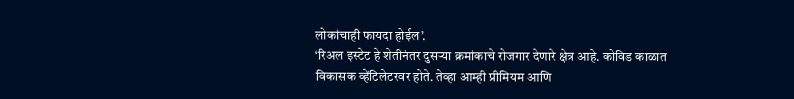लोकांचाही फायदा होईल’.
‘रिअल इस्टेट हे शेतीनंतर दुसऱ्या क्रमांकाचे रोजगार देणारे क्षेत्र आहे. कोविड काळात विकासक व्हेंटिलेटरवर होते. तेव्हा आम्ही प्रीमियम आणि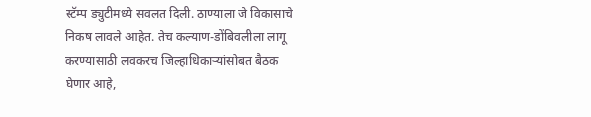स्टॅम्प ड्युटीमध्ये सवलत दिली. ठाण्याला जे विकासाचे निकष लावले आहेत. तेच कल्याण-डोंबिवलीला लागू करण्यासाठी लवकरच जिल्हाधिकाऱ्यांसोबत बैठक घेणार आहे,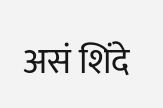असं शिंदे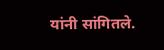यांनी सांगितले.